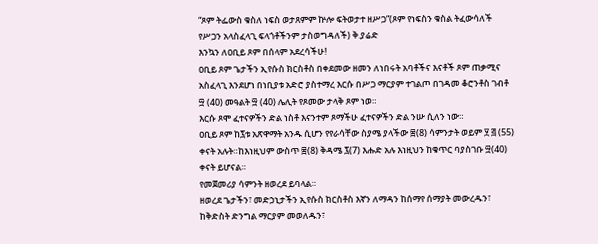“ጾም ትፌውስ ቁስለ ነፍስ ወታጸምም ኵሎ ፍትወታተ ዘሥጋ”(ጾም የነፍስን ቁስል ትፈውሳለች የሥጋን አላስፈላጊ ፍላጎቶችንም ታስወግዳለች) ቅ.ያሬድ
እንኳን ለዐቢይ ጾም በሰላም አደረሳችሁ!
ዐቢይ ጾም ጌታችን ኢየሱስ ክርስቶስ በቀደመው ዘመን ለነበሩት አባቶችና እናቶች ጾም ጠቃሚና አስፈላጊ እንደሆነ በነቢያቱ አድሮ ያስተማረ እርሱ በሥጋ ማርያም ተገልጦ በገዳመ ቆሮንቶስ ገብቶ ፵ (40) መዓልት ፵ (40) ሌሊት የጾመው ታላቅ ጾም ነወ።
እርሱ ጾሞ ፈተናዎችን ድል ነስቶ እናንተም ጾማችሁ ፈተናዎችን ድል ንሡ ሲለን ነው።
ዐቢይ ጾም ከ፯ቱ አጽዋማት አንዱ ሲሆን የየራሳቸው ስያሜ ያላችው ፰(8) ሳምንታት ወይም ፶ ፭ (55) ቀናት አሉት።ከእነዚህም ውስጥ ፰(8) ቅዳሜ ፯(7) እሑድ አሉ እነዚህን ከቁጥር ባያስገቡ ፵(40) ቀናት ይሆናል።
የመጀመሪያ ሳምንት ዘወረደ ይባላል።
ዘወረደ ጌታችን፣ መድኃኒታችን ኢየሱስ ክርስቶስ እኛን ለማዳን ከሰማየ ሰማያት መውረዱን፣ ከቅድስት ድንግል ማርያም መወለዱን፣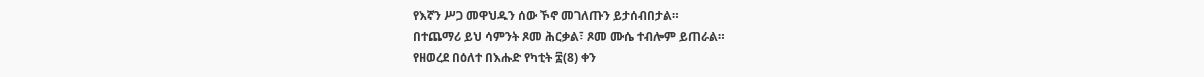የእኛን ሥጋ መዋህዱን ሰው ኾኖ መገለጡን ይታሰብበታል።
በተጨማሪ ይህ ሳምንት ጾመ ሕርቃል፣ ጾመ ሙሴ ተብሎም ይጠራል።
የዘወረደ በዕለተ በእሑድ የካቲት ፰(8) ቀን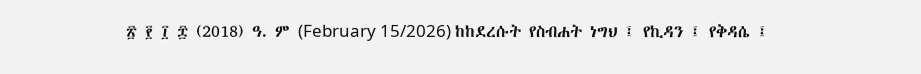፳ ፻ ፲ ፰ (2018) ዓ. ም (February 15/2026) ከከደረሱት የስብሐት ነግህ ፤ የኪዳን ፤ የቅዳሴ ፤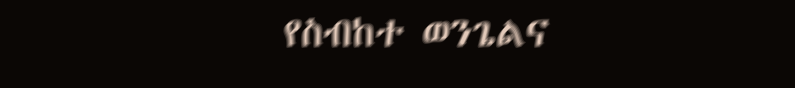የስብከተ ወንጌልና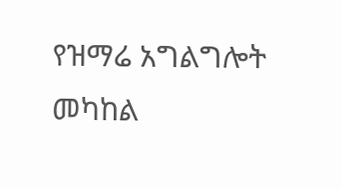የዝማሬ አግልግሎት መካከል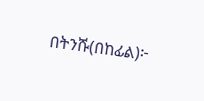በትንሹ(በከፊል)፦